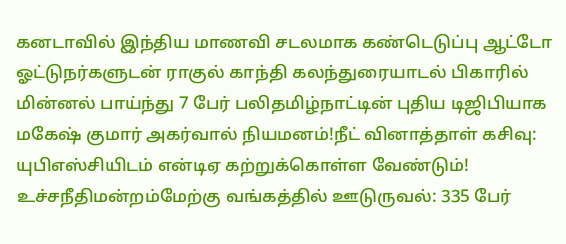கனடாவில் இந்திய மாணவி சடலமாக கண்டெடுப்பு ஆட்டோ ஓட்டுநர்களுடன் ராகுல் காந்தி கலந்துரையாடல் பிகாரில் மின்னல் பாய்ந்து 7 பேர் பலிதமிழ்நாட்டின் புதிய டிஜிபியாக மகேஷ் குமார் அகர்வால் நியமனம்!நீட் வினாத்தாள் கசிவு: யுபிஎஸ்சியிடம் என்டிஏ கற்றுக்கொள்ள வேண்டும்! உச்சநீதிமன்றம்மேற்கு வங்கத்தில் ஊடுருவல்: 335 பேர்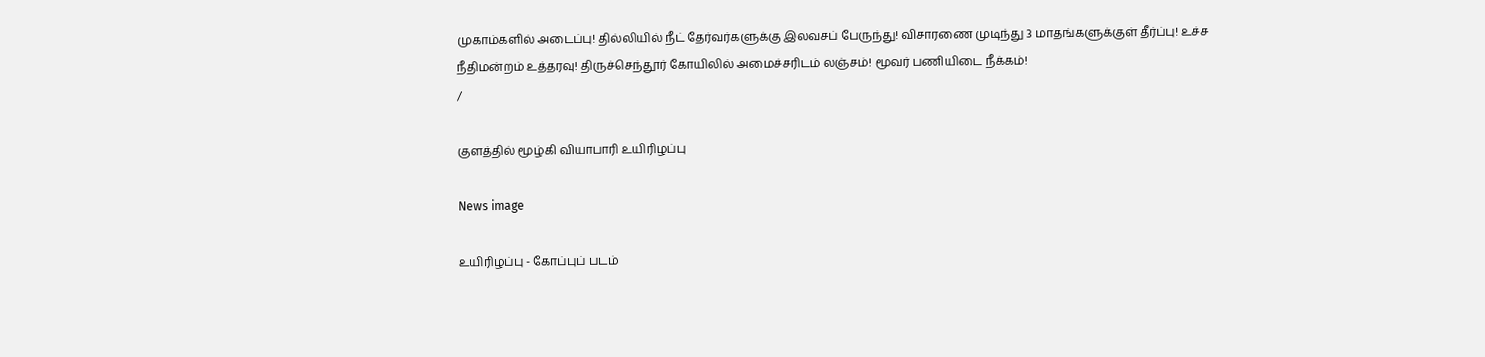முகாம்களில் அடைப்பு! தில்லியில் நீட் தேர்வர்களுக்கு இலவசப் பேருந்து! விசாரணை முடிந்து 3 மாதங்களுக்குள் தீர்ப்பு! உச்ச நீதிமன்றம் உத்தரவு! திருச்செந்தூர் கோயிலில் அமைச்சரிடம் லஞ்சம்! மூவர் பணியிடை நீக்கம்!
/

குளத்தில் மூழ்கி வியாபாரி உயிரிழப்பு

News image

உயிரிழப்பு - கோப்புப் படம்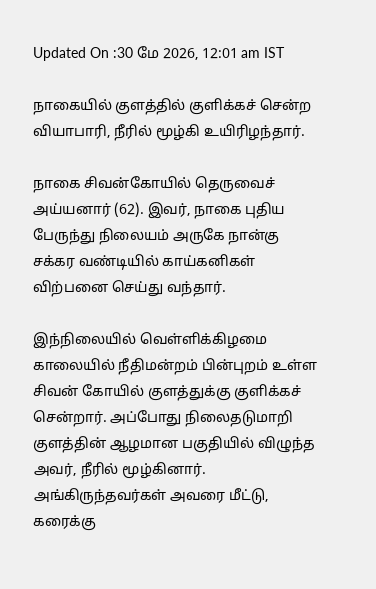Updated On :30 மே 2026, 12:01 am IST

நாகையில் குளத்தில் குளிக்கச் சென்ற வியாபாரி, நீரில் மூழ்கி உயிரிழந்தார்.

நாகை சிவன்கோயில் தெருவைச் அய்யனார் (62). இவர், நாகை புதிய பேருந்து நிலையம் அருகே நான்கு சக்கர வண்டியில் காய்கனிகள் விற்பனை செய்து வந்தார்.

இந்நிலையில் வெள்ளிக்கிழமை காலையில் நீதிமன்றம் பின்புறம் உள்ள சிவன் கோயில் குளத்துக்கு குளிக்கச் சென்றார். அப்போது நிலைதடுமாறி குளத்தின் ஆழமான பகுதியில் விழுந்த அவர், நீரில் மூழ்கினார். அங்கிருந்தவர்கள் அவரை மீட்டு, கரைக்கு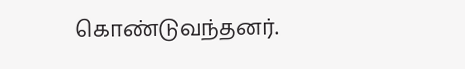கொண்டுவந்தனர்.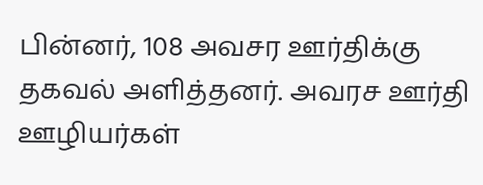பின்னர், 108 அவசர ஊர்திக்கு தகவல் அளித்தனர். அவரச ஊர்தி ஊழியர்கள்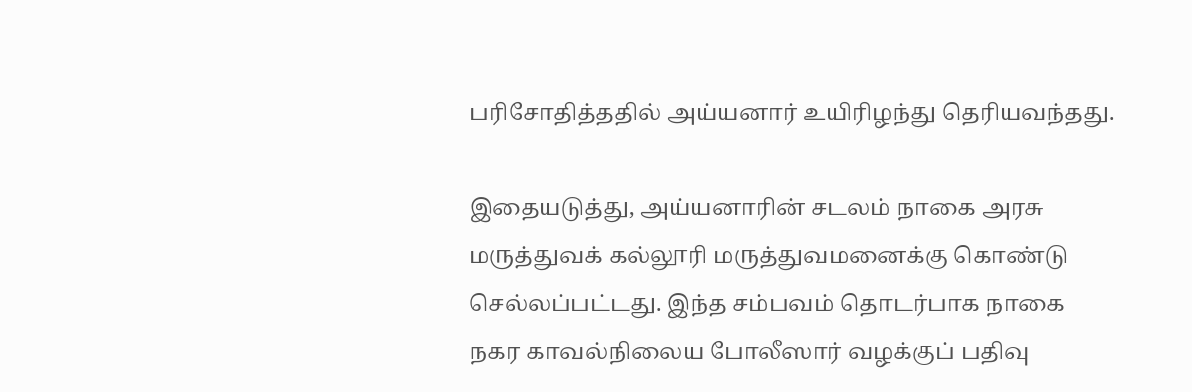பரிசோதித்ததில் அய்யனார் உயிரிழந்து தெரியவந்தது.

இதையடுத்து, அய்யனாரின் சடலம் நாகை அரசு மருத்துவக் கல்லூரி மருத்துவமனைக்கு கொண்டு செல்லப்பட்டது. இந்த சம்பவம் தொடர்பாக நாகை நகர காவல்நிலைய போலீஸார் வழக்குப் பதிவு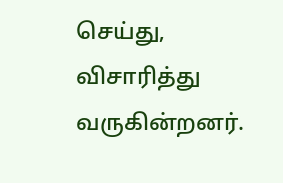செய்து, விசாரித்து வருகின்றனர்.